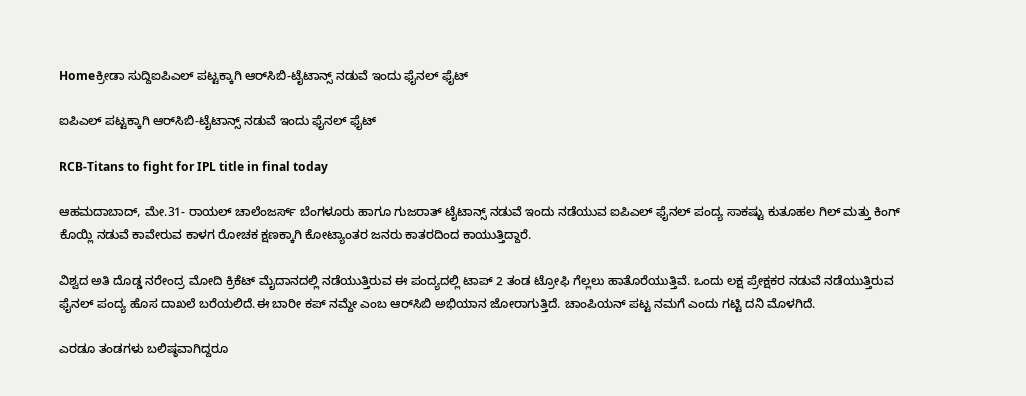Homeಕ್ರೀಡಾ ಸುದ್ದಿಐಪಿಎಲ್‌ ಪಟ್ಟಕ್ಕಾಗಿ ಆರ್‌ಸಿಬಿ-ಟೈಟಾನ್ಸ್ ನಡುವೆ ಇಂದು ಫೈನಲ್‌ ಫೈಟ್‌

ಐಪಿಎಲ್‌ ಪಟ್ಟಕ್ಕಾಗಿ ಆರ್‌ಸಿಬಿ-ಟೈಟಾನ್ಸ್ ನಡುವೆ ಇಂದು ಫೈನಲ್‌ ಫೈಟ್‌

RCB-Titans to fight for IPL title in final today

ಆಹಮದಾಬಾದ್‌, ಮೇ.31- ರಾಯಲ್‌ ಚಾಲೆಂಜರ್ಸ್‌ ಬೆಂಗಳೂರು ಹಾಗೂ ಗುಜರಾತ್‌ ಟೈಟಾನ್ಸ್ ನಡುವೆ ಇಂದು ನಡೆಯುವ ಐಪಿಎಲ್‌ ಫೈನಲ್‌ ಪಂದ್ಯ ಸಾಕಷ್ಟು ಕುತೂಹಲ ಗಿಲ್‌ ಮತ್ತು ಕಿಂಗ್‌ ಕೊಯ್ಲಿ ನಡುವೆ ಕಾವೇರುವ ಕಾಳಗ ರೋಚಕ ಕ್ಷಣಕ್ಕಾಗಿ ಕೋಟ್ಯಾಂತರ ಜನರು ಕಾತರದಿಂದ ಕಾಯುತ್ತಿದ್ದಾರೆ.

ವಿಶ್ವದ ಅತಿ ದೊಡ್ಡ ನರೇಂದ್ರ ಮೋದಿ ಕ್ರಿಕೆಟ್‌ ಮೈದಾನದಲ್ಲಿ ನಡೆಯುತ್ತಿರುವ ಈ ಪಂದ್ಯದಲ್ಲಿ ಟಾಪ್‌ 2 ತಂಡ ಟ್ರೋಫಿ ಗೆಲ್ಲಲು ಹಾತೊರೆಯುತ್ತಿವೆ. ಒಂದು ಲಕ್ಷ ಪ್ರೇಕ್ಷಕರ ನಡುವೆ ನಡೆಯುತ್ತಿರುವ ಫೈನಲ್‌ ಪಂದ್ಯ ಹೊಸ ದಾಖಲೆ ಬರೆಯಲಿದೆ.ಈ ಬಾರೀ ಕಪ್‌ ನಮ್ದೇ ಎಂಬ ಆರ್‌ಸಿಬಿ ಅಭಿಯಾನ ಜೋರಾಗುತ್ತಿದೆ. ಚಾಂಪಿಯನ್‌ ಪಟ್ಟ ನಮಗೆ ಎಂದು ಗಟ್ಟಿ ದನಿ ಮೊಳಗಿದೆ.

ಎರಡೂ ತಂಡಗಳು ಬಲಿಷ್ಠವಾಗಿದ್ದರೂ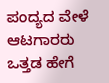ಪಂದ್ಯದ ವೇಳೆ ಆಟಗಾರರು ಒತ್ತಡ ಹೇಗೆ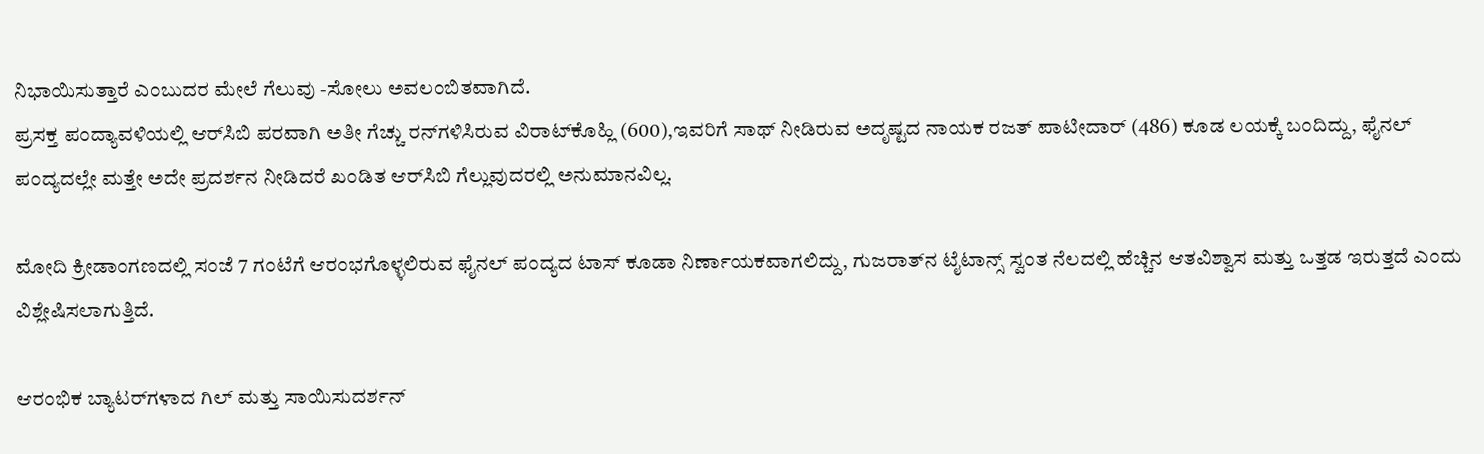ನಿಭಾಯಿಸುತ್ತಾರೆ ಎಂಬುದರ ಮೇಲೆ ಗೆಲುವು -ಸೋಲು ಅವಲಂಬಿತವಾಗಿದೆ.
ಪ್ರಸಕ್ತ ಪಂದ್ಯಾವಳಿಯಲ್ಲಿ ಆರ್‌ಸಿಬಿ ಪರವಾಗಿ ಅತೀ ಗೆಚ್ಚು ರನ್‌ಗಳಿಸಿರುವ ವಿರಾಟ್‌ಕೊಹ್ಲಿ (600),ಇವರಿಗೆ ಸಾಥ್‌ ನೀಡಿರುವ ಅದೃಷ್ಟದ ನಾಯಕ ರಜತ್‌ ಪಾಟೀದಾರ್‌ (486) ಕೂಡ ಲಯಕ್ಕೆ ಬಂದಿದ್ದು, ಫೈನಲ್‌ ಪಂದ್ಯದಲ್ಲೇ ಮತ್ತೇ ಅದೇ ಪ್ರದರ್ಶನ ನೀಡಿದರೆ ಖಂಡಿತ ಆರ್‌ಸಿಬಿ ಗೆಲ್ಲುವುದರಲ್ಲಿ ಅನುಮಾನವಿಲ್ಲ.

ಮೋದಿ ಕ್ರೀಡಾಂಗಣದಲ್ಲಿ ಸಂಜೆ 7 ಗಂಟೆಗೆ ಆರಂಭಗೊಳ್ಳಲಿರುವ ಫೈನಲ್‌ ಪಂದ್ಯದ ಟಾಸ್‌‍ ಕೂಡಾ ನಿರ್ಣಾಯಕವಾಗಲಿದ್ದು, ಗುಜರಾತ್‌ನ ಟೈಟಾನ್ಸ್ ಸ್ವಂತ ನೆಲದಲ್ಲಿ ಹೆಚ್ಚಿನ ಆತವಿಶ್ವಾಸ ಮತ್ತು ಒತ್ತಡ ಇರುತ್ತದೆ ಎಂದು ವಿಶ್ಲೇಷಿಸಲಾಗುತ್ತಿದೆ.

ಆರಂಭಿಕ ಬ್ಯಾಟರ್‌ಗಳಾದ ಗಿಲ್‌ ಮತ್ತು ಸಾಯಿಸುದರ್ಶನ್‌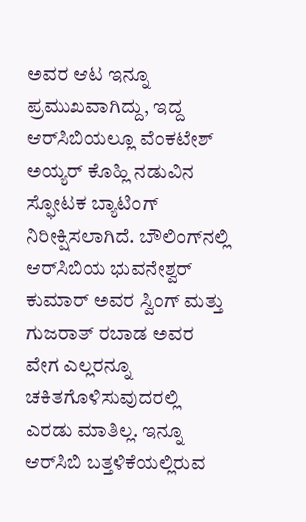ಅವರ ಆಟ ಇನ್ನೂ ಪ್ರಮುಖವಾಗಿದ್ದು, ಇದ್ದ ಆರ್‌ಸಿಬಿಯಲ್ಲೂ ವೆಂಕಟೇಶ್‌ ಅಯ್ಯರ್‌ ಕೊಹ್ಲಿ ನಡುವಿನ ಸ್ಫೋಟಕ ಬ್ಯಾಟಿಂಗ್‌ ನಿರೀಕ್ಷಿಸಲಾಗಿದೆ. ಬೌಲಿಂಗ್‌ನಲ್ಲಿ ಆರ್‌ಸಿಬಿಯ ಭುವನೇಶ್ವರ್‌ ಕುಮಾರ್‌ ಅವರ ಸ್ವಿಂಗ್‌ ಮತ್ತು ಗುಜರಾತ್‌ ರಬಾಡ ಅವರ ವೇಗ ಎಲ್ಲರನ್ನೂ ಚಕಿತಗೊಳಿಸುವುದರಲ್ಲಿ ಎರಡು ಮಾತಿಲ್ಲ. ಇನ್ನೂ ಆರ್‌ಸಿಬಿ ಬತ್ತಳಿಕೆಯಲ್ಲಿರುವ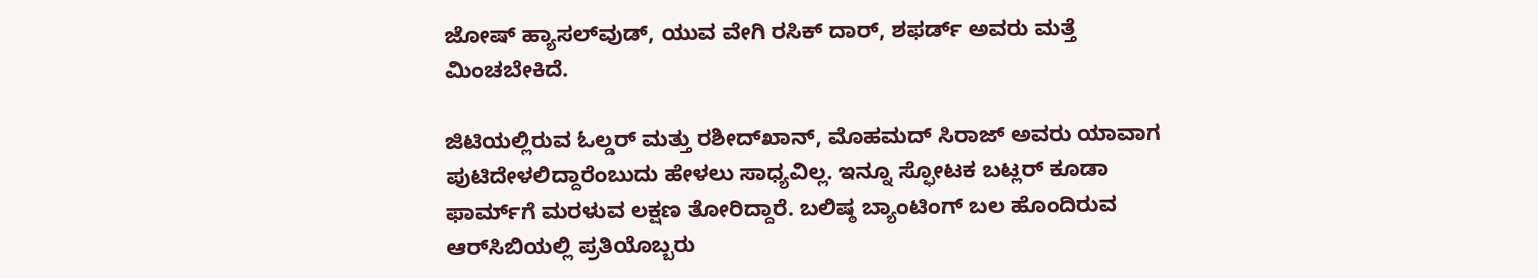ಜೋಷ್‌ ಹ್ಯಾಸಲ್‌ವುಡ್‌, ಯುವ ವೇಗಿ ರಸಿಕ್‌ ದಾರ್‌, ಶಫರ್ಡ್‌ ಅವರು ಮತ್ತೆ ಮಿಂಚಬೇಕಿದೆ.

ಜಿಟಿಯಲ್ಲಿರುವ ಓಲ್ಡರ್‌ ಮತ್ತು ರಶೀದ್‌ಖಾನ್‌, ಮೊಹಮದ್‌ ಸಿರಾಜ್‌ ಅವರು ಯಾವಾಗ ಪುಟಿದೇಳಲಿದ್ದಾರೆಂಬುದು ಹೇಳಲು ಸಾಧ್ಯವಿಲ್ಲ. ಇನ್ನೂ ಸ್ಫೋಟಕ ಬಟ್ಲರ್‌ ಕೂಡಾ ಫಾರ್ಮ್‌ಗೆ ಮರಳುವ ಲಕ್ಷಣ ತೋರಿದ್ದಾರೆ. ಬಲಿಷ್ಠ ಬ್ಯಾಂಟಿಂಗ್‌ ಬಲ ಹೊಂದಿರುವ ಆರ್‌ಸಿಬಿಯಲ್ಲಿ ಪ್ರತಿಯೊಬ್ಬರು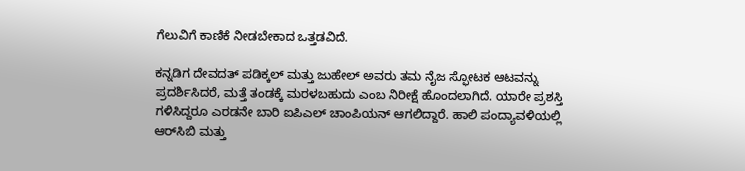ಗೆಲುವಿಗೆ ಕಾಣಿಕೆ ನೀಡಬೇಕಾದ ಒತ್ತಡವಿದೆ.

ಕನ್ನಡಿಗ ದೇವದತ್‌ ಪಡಿಕ್ಕಲ್‌ ಮತ್ತು ಜುಹೇಲ್‌ ಅವರು ತಮ ನೈಜ ಸ್ಫೋಟಕ ಆಟವನ್ನು ಪ್ರದರ್ಶಿಸಿದರೆ, ಮತ್ತೆ ತಂಡಕ್ಕೆ ಮರಳಬಹುದು ಎಂಬ ನಿರೀಕ್ಷೆ ಹೊಂದಲಾಗಿದೆ. ಯಾರೇ ಪ್ರಶಸ್ತಿ ಗಳಿಸಿದ್ದರೂ ಎರಡನೇ ಬಾರಿ ಐಪಿಎಲ್‌ ಚಾಂಪಿಯನ್‌ ಆಗಲಿದ್ದಾರೆ. ಹಾಲಿ ಪಂದ್ಯಾವಳಿಯಲ್ಲಿ ಆರ್‌ಸಿಬಿ ಮತ್ತು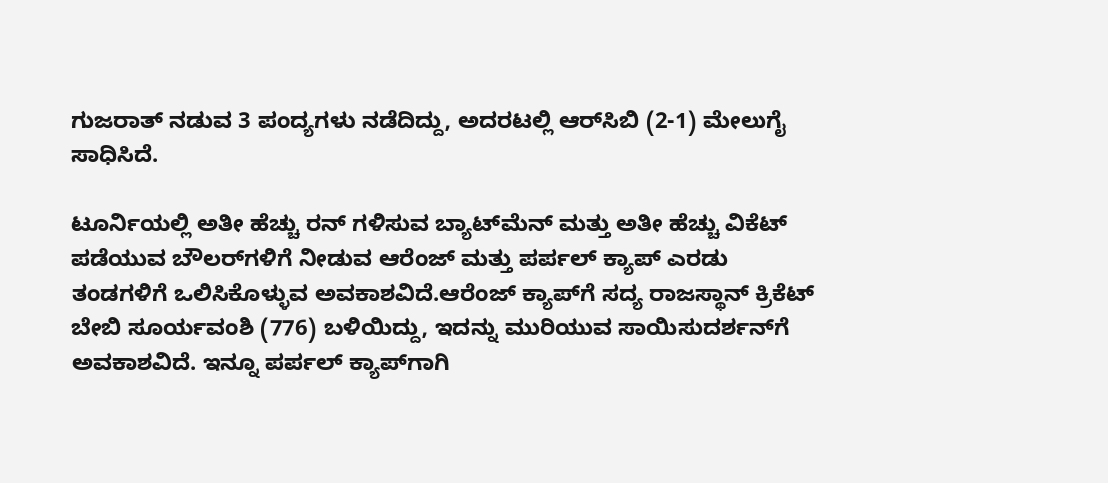ಗುಜರಾತ್‌ ನಡುವ 3 ಪಂದ್ಯಗಳು ನಡೆದಿದ್ದು, ಅದರಟಲ್ಲಿ ಆರ್‌ಸಿಬಿ (2-1) ಮೇಲುಗೈ ಸಾಧಿಸಿದೆ.

ಟೂರ್ನಿಯಲ್ಲಿ ಅತೀ ಹೆಚ್ಚು ರನ್‌ ಗಳಿಸುವ ಬ್ಯಾಟ್‌ಮೆನ್‌ ಮತ್ತು ಅತೀ ಹೆಚ್ಚು ವಿಕೆಟ್‌ ಪಡೆಯುವ ಬೌಲರ್‌ಗಳಿಗೆ ನೀಡುವ ಆರೆಂಜ್‌ ಮತ್ತು ಪರ್ಪಲ್‌ ಕ್ಯಾಪ್‌ ಎರಡು ತಂಡಗಳಿಗೆ ಒಲಿಸಿಕೊಳ್ಳುವ ಅವಕಾಶವಿದೆ.ಆರೆಂಜ್‌ ಕ್ಯಾಪ್‌ಗೆ ಸದ್ಯ ರಾಜಸ್ಥಾನ್‌ ಕ್ರಿಕೆಟ್‌ ಬೇಬಿ ಸೂರ್ಯವಂಶಿ (776) ಬಳಿಯಿದ್ದು, ಇದನ್ನು ಮುರಿಯುವ ಸಾಯಿಸುದರ್ಶನ್‌ಗೆ ಅವಕಾಶವಿದೆ. ಇನ್ನೂ ಪರ್ಪಲ್‌ ಕ್ಯಾಪ್‌ಗಾಗಿ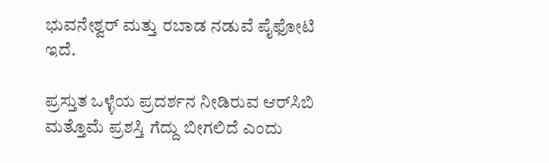ಭುವನೇಶ್ವರ್‌ ಮತ್ತು ರಬಾಡ ನಡುವೆ ಪೈಫೋಟಿ ಇದೆ.

ಪ್ರಸ್ತುತ ಒಳ್ಳೆಯ ಪ್ರದರ್ಶನ ನೀಡಿರುವ ಆರ್‌ಸಿಬಿ ಮತ್ತೊಮೆ ಪ್ರಶಸ್ತಿ ಗೆದ್ದು ಬೀಗಲಿದೆ ಎಂದು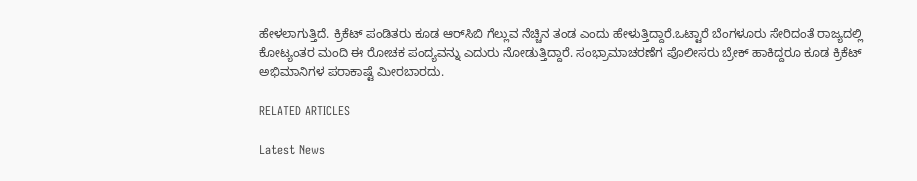ಹೇಳಲಾಗುತ್ತಿದೆ. ಕ್ರಿಕೆಟ್‌ ಪಂಡಿತರು ಕೂಡ ಆರ್‌ಸಿಬಿ ಗೆಲ್ಲುವ ನೆಚ್ಚಿನ ತಂಡ ಎಂದು ಹೇಳುತ್ತಿದ್ದಾರೆ.ಒಟ್ಟಾರೆ ಬೆಂಗಳೂರು ಸೇರಿದಂತೆ ರಾಜ್ಯದಲ್ಲಿ ಕೋಟ್ಯಂತರ ಮಂದಿ ಈ ರೋಚಕ ಪಂದ್ಯವನ್ನು ಎದುರು ನೋಡುತ್ತಿದ್ದಾರೆ. ಸಂಭ್ರಾಮಾಚರಣೆಗ ಪೊಲೀಸರು ಬ್ರೇಕ್‌ ಹಾಕಿದ್ದರೂ ಕೂಡ ಕ್ರಿಕೆಟ್‌ ಅಭಿಮಾನಿಗಳ ಪರಾಕಾಷ್ಟೆ ಮೀರಬಾರದು.

RELATED ARTICLES

Latest News